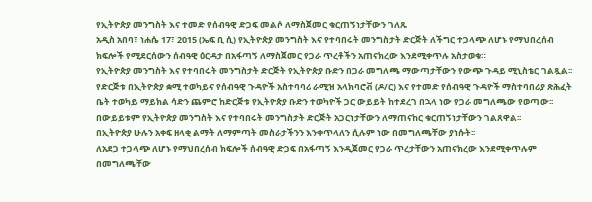የኢትዮጵያ መንግስት እና ተመድ የሰብዓዊ ድጋፍ መልሶ ለማስጀመር ቁርጠኝነታቸውን ገለጹ
አዲስ አበባ፣ ነሐሴ 17፣ 2015 (ኤፍ ቢ ሲ) የኢትዮጵያ መንግስት እና የተባበሩት መንግስታት ድርጅት ለችግር ተጋላጭ ለሆኑ የማህበረሰብ ክፍሎች የሚደርሰውን ሰብዓዊ ዕርዳታ በአፋጣኝ ለማስጀመር የጋራ ጥረቶችን አጠናክረው እንደሚቀጥሉ አስታወቁ።
የኢትዮጵያ መንግስት እና የተባበሩት መንግስታት ድርጅት የኢትዮጵያ ቡድን በጋራ መግለጫ ማውጣታቸውን የውጭ ጉዳይ ሚኒስቴር ገልጿል፡፡
የድርጅቱ በኢትዮጵያ ቋሚ ተወካይና የሰብዓዊ ጉዳዮች አስተባባሪ ራሚዝ አላክባሮቭ (ዶ/ር) እና የተመድ የሰብዓዊ ጉዳዮች ማስተባበሪያ ጽሕፈት ቤት ተወካይ ማይክል ሳድን ጨምሮ ከድርጅቱ የኢትዮጵያ ቡድን ተወካዮች ጋር ውይይት ከተደረገ በኋላ ነው የጋራ መግለጫው የወጣው፡፡
በውይይቱም የኢትዮጵያ መንግስት እና የተባበሩት መንግስታት ድርጅት አጋርነታቸውን ለማጠናከር ቁርጠኝነታቸውን ገልጸዋል፡፡
በኢትዮጵያ ሁሉን አቀፍ ዘላቂ ልማት ለማምጣት መስራታችንን እንቀጥላለን ሲሉም ነው በመግለጫቸው ያነሱት፡፡
ለአደጋ ተጋላጭ ለሆኑ የማህበረሰብ ክፍሎች ሰብዓዊ ድጋፍ በአፋጣኝ እንዲጀመር የጋራ ጥረታቸውን አጠናክረው እንደሚቀጥሉም በመግለጫቸው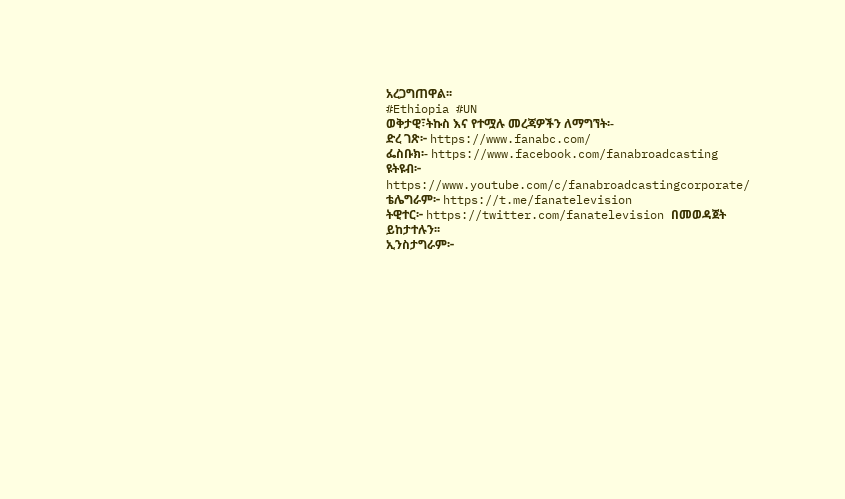አረጋግጠዋል፡፡
#Ethiopia #UN
ወቅታዊ፣ትኩስ እና የተሟሉ መረጃዎችን ለማግኘት፡-
ድረ ገጽ፦ https://www.fanabc.com/
ፌስቡክ፡- https://www.facebook.com/fanabroadcasting
ዩትዩብ፦ https://www.youtube.com/c/fanabroadcastingcorporate/
ቴሌግራም፦ https://t.me/fanatelevision
ትዊተር፦ https://twitter.com/fanatelevision በመወዳጀት ይከታተሉን፡፡
ኢንስታግራም፦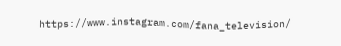https://www.instagram.com/fana_television/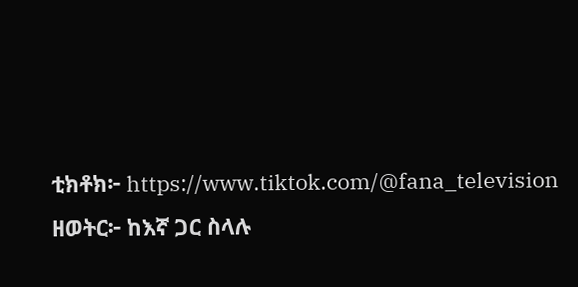ቲክቶክ፦ https://www.tiktok.com/@fana_television
ዘወትር፦ ከእኛ ጋር ስላሉ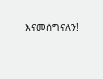እናመሰግናለን!